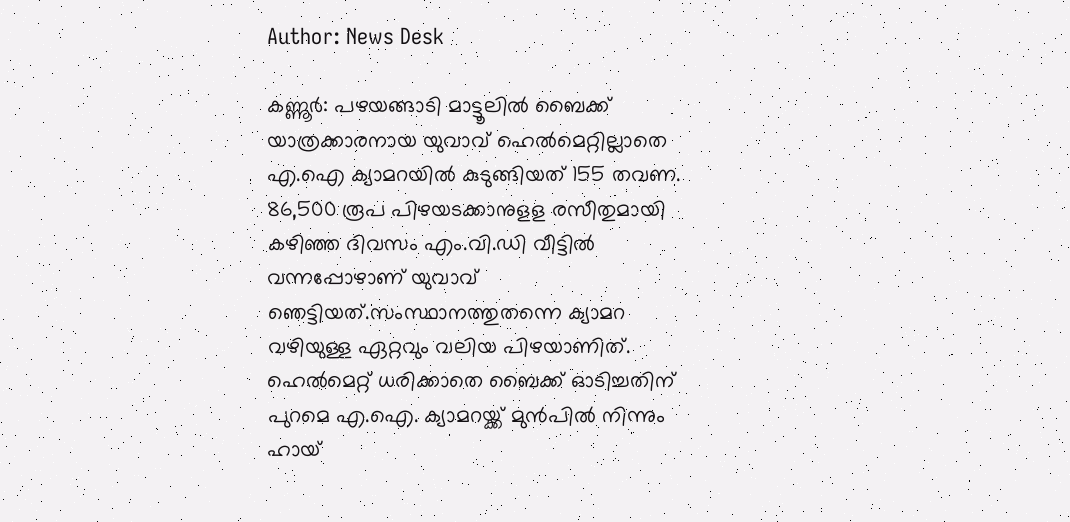Author: News Desk

കണ്ണൂർ: പഴയങ്ങാടി മാട്ടൂലിൽ ബൈക്ക് യാത്രക്കാരനായ യുവാവ് ഹെൽമെറ്റില്ലാതെ എ.ഐ ക്യാമറയിൽ കുടുങ്ങിയത് 155 തവണ. 86,500 രൂപ പിഴയടക്കാനുളള രസീതുമായി കഴിഞ്ഞ ദിവസം എം.വി.ഡി വീട്ടിൽ വന്നപ്പോഴാണ് യുവാവ് ഞെട്ടിയത്.സംസ്ഥാനത്തുതന്നെ ക്യാമറ വഴിയുള്ള ഏറ്റവും വലിയ പിഴയാണിത്. ഹെൽമെറ്റ് ധരിക്കാതെ ബൈക്ക് ഓടിച്ചതിന് പുറമെ എ.ഐ. ക്യാമറയ്ക്ക് മുൻപിൽ നിന്നും ഹായ്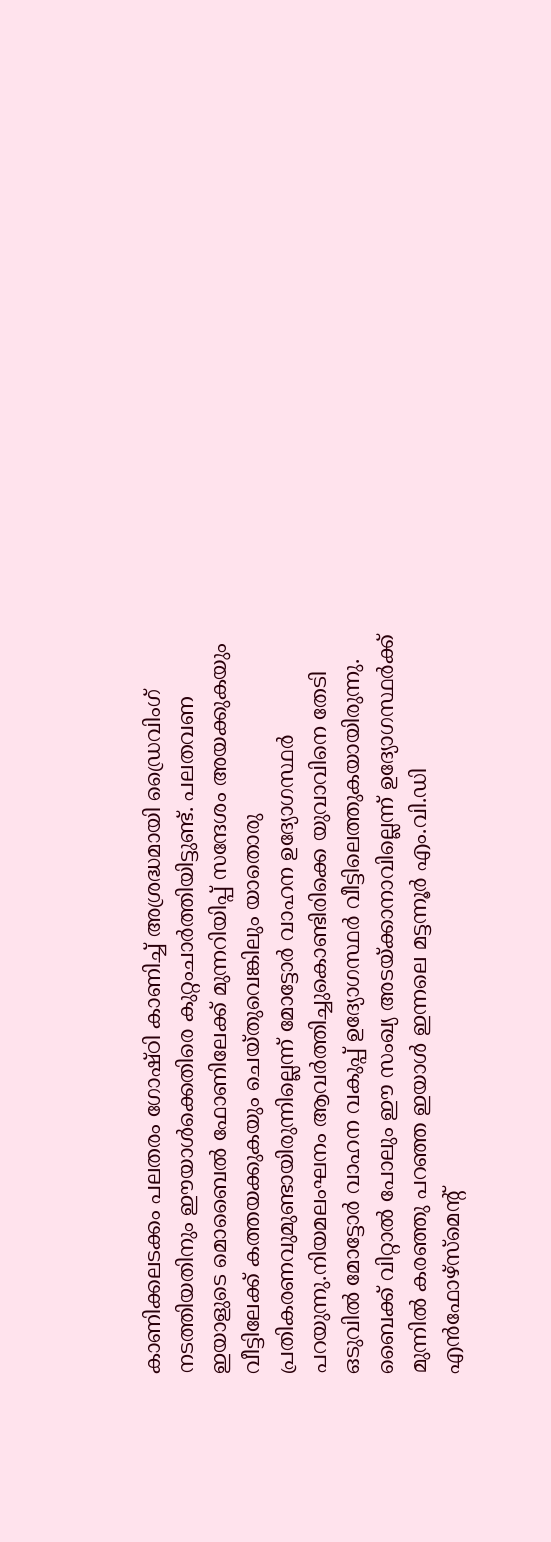കാണിക്കലടക്കം പലതരം ഗോഷ്ഠി കാണിച്ച് അശ്രദ്ധമായി ഡ്രൈവിംഗ് നടത്തിയതിനും ഈയാൾക്കെതിരെ കുറ്റംചാർത്തിയിട്ടുണ്ട്. പലതവണ ഇയാളുടെ മൊബൈൽ ഫോണിലേക്ക് മുന്നറിയിപ്പ് സന്ദേശം അയക്കുകയും വീട്ടിലേക്ക് കത്തയക്കുകയും ചെയ്തുവെങ്കിലും യാതൊരു പ്രതികരണവുമുണ്ടായിരുന്നില്ലെന്ന് മോട്ടോർ വാഹന ഉദ്യോഗസ്ഥർ പറയുന്നു.നിയമലംഘനം ആവർത്തിച്ചുകൊണ്ടിരിക്കെ യുവാവിനെ തേടി ഒടുവിൽ മോട്ടോർ വാഹന വകുപ്പ് ഉദ്യോഗസ്ഥർ വീട്ടിലെത്തുകയായിരുന്നു. ബൈക്ക് വിറ്റാൽ പോലും ഈ സംഖ്യ അടയ്ക്കാനാവില്ലെന്ന് ഉദ്യോഗസ്ഥർക്ക് മുന്നിൽ കരഞ്ഞു പറഞ്ഞ ഇയാൾ ഇന്നലെ മട്ടന്നൂർ എം.വി.ഡി എൻഫോഴ്സ്‌മെന്റ്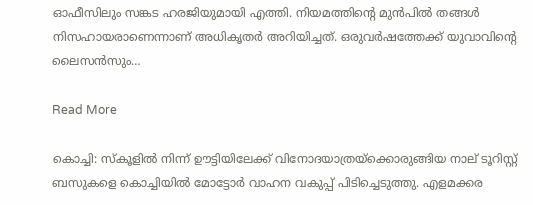ഓഫീസിലും സങ്കട ഹരജിയുമായി എത്തി. നിയമത്തിന്റെ മുൻപിൽ തങ്ങൾ നിസഹായരാണെന്നാണ് അധികൃതർ അറിയിച്ചത്. ഒരുവർഷത്തേക്ക് യുവാവിന്റെ ലൈസൻസും…

Read More

കൊച്ചി: സ്കൂളിൽ നിന്ന് ഊട്ടിയിലേക്ക് വിനോദയാത്രയ്ക്കൊരുങ്ങിയ നാല് ടൂറിസ്റ്റ് ബസുകളെ കൊച്ചിയിൽ മോട്ടോർ വാഹന വകുപ്പ് പിടിച്ചെടുത്തു. എളമക്കര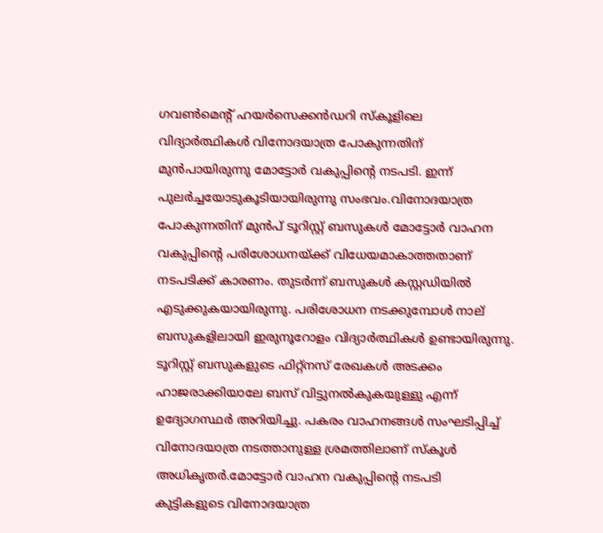ഗവൺമെന്റ് ഹയർസെക്കൻ‌ഡറി സ്കൂളിലെ വിദ്യാർത്ഥികൾ വിനോദയാത്ര പോകുന്നതിന് മുൻപായിരുന്നു മോട്ടോർ വകുപ്പിന്റെ നടപടി. ഇന്ന് പുലർച്ചയോടുകൂടിയായിരുന്നു സംഭവം.വിനോദയാത്ര പോകുന്നതിന് മുൻപ് ടൂറിസ്റ്റ് ബസുകൾ മോട്ടോർ വാഹന വകുപ്പിന്റെ പരിശോധനയ്ക്ക് വിധേയമാകാത്തതാണ് നടപടിക്ക് കാരണം. തുടർന്ന് ബസുകൾ കസ്റ്റഡിയിൽ എടുക്കുകയായിരുന്നു. പരിശോധന നടക്കുമ്പോൾ നാല് ബസുകളിലായി ഇരുനൂറോളം വിദ്യാർത്ഥികൾ ഉണ്ടായിരുന്നു. ടൂറിസ്റ്റ് ബസുകളുടെ ഫിറ്റ്നസ് രേഖകൾ അടക്കം ഹാജരാക്കിയാലേ ബസ് വിട്ടുനൽകുകയുള്ളു എന്ന് ഉദ്യോഗസ്ഥർ അറിയിച്ചു. പകരം വാഹനങ്ങൾ സംഘടിപ്പിച്ച് വിനോദയാത്ര നടത്താനുള്ള ശ്രമത്തിലാണ് സ്കൂൾ അധികൃതർ.മോട്ടോർ വാഹന വകുപ്പിന്റെ നടപടി കുട്ടികളുടെ വിനോദയാത്ര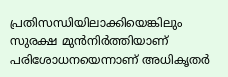പ്രതിസന്ധിയിലാക്കിയെങ്കിലും സുരക്ഷ മുൻനിർത്തിയാണ് പരിശോധനയെന്നാണ് അധികൃതർ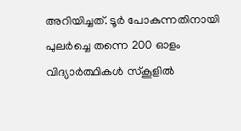അറിയിച്ചത്. ടൂർ പോകുന്നതിനായി പുലർച്ചെ തന്നെ 200 ഓളം വിദ്യാർത്ഥികൾ സ്കൂളിൽ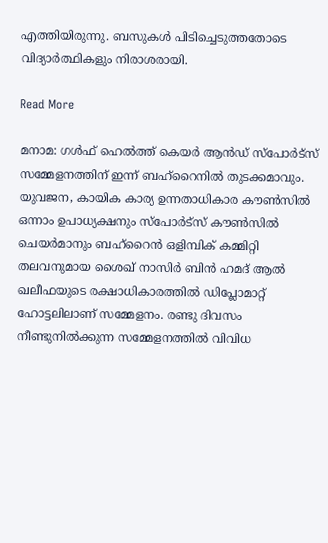എത്തിയിരുന്നു. ബസുകൾ പിടിച്ചെടുത്തതോടെ വിദ്യാർത്ഥികളും നിരാശരായി.

Read More

മനാമ: ഗൾഫ് ഹെൽത്ത് കെയർ ആൻഡ് സ്പോർട്സ് സമ്മേളനത്തിന് ഇന്ന് ബഹ്റൈനിൽ തുടക്കമാവും. യുവജന, കായിക കാര്യ ഉന്നതാധികാര കൗൺസിൽ ഒന്നാം ഉപാധ്യക്ഷനും സ്പോർട്സ് കൗൺസിൽ ചെയർമാനും ബഹ്റൈൻ ഒളിമ്പിക് കമ്മിറ്റി തലവനുമായ ശൈഖ് നാസിർ ബിൻ ഹമദ് ആൽ ഖലീഫയുടെ രക്ഷാധികാരത്തിൽ ഡിപ്ലോമാറ്റ് ഹോട്ടലിലാണ് സമ്മേളനം. രണ്ടു ദിവസം നീണ്ടുനിൽക്കുന്ന സമ്മേളനത്തിൽ വിവിധ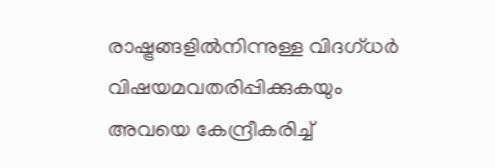രാഷ്ട്രങ്ങളിൽനിന്നുള്ള വിദഗ്ധർ വിഷയമവതരിപ്പിക്കുകയും അവയെ കേന്ദ്രീകരിച്ച്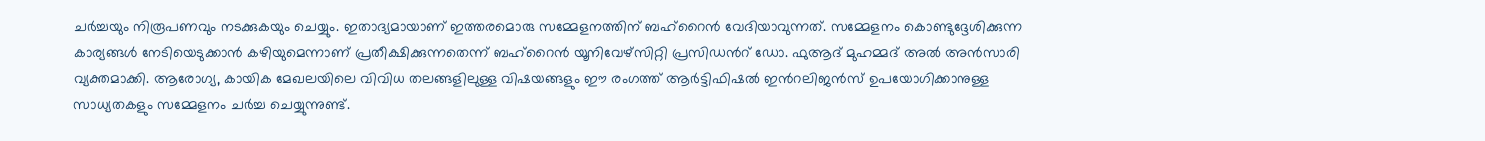ചർച്ചയും നിരൂപണവും നടക്കുകയും ചെയ്യും. ഇതാദ്യമായാണ് ഇത്തരമൊരു സമ്മേളനത്തിന് ബഹ്റൈൻ വേദിയാവുന്നത്. സമ്മേളനം കൊണ്ടുദ്ദേശിക്കുന്ന കാര്യങ്ങൾ നേടിയെടുക്കാൻ കഴിയുമെന്നാണ് പ്രതീക്ഷിക്കുന്നതെന്ന് ബഹ്റൈൻ യൂനിവേഴ്സിറ്റി പ്രസിഡന്‍റ് ഡോ. ഫുആദ് മുഹമ്മദ് അൽ അൻസാരി വ്യക്തമാക്കി. ആരോഗ്യ, കായിക മേഖലയിലെ വിവിധ തലങ്ങളിലുള്ള വിഷയങ്ങളും ഈ രംഗത്ത് ആർട്ടിഫിഷൽ ഇന്‍റലിജൻസ് ഉപയോഗിക്കാനുള്ള സാധ്യതകളും സമ്മേളനം ചർച്ച ചെയ്യുന്നുണ്ട്.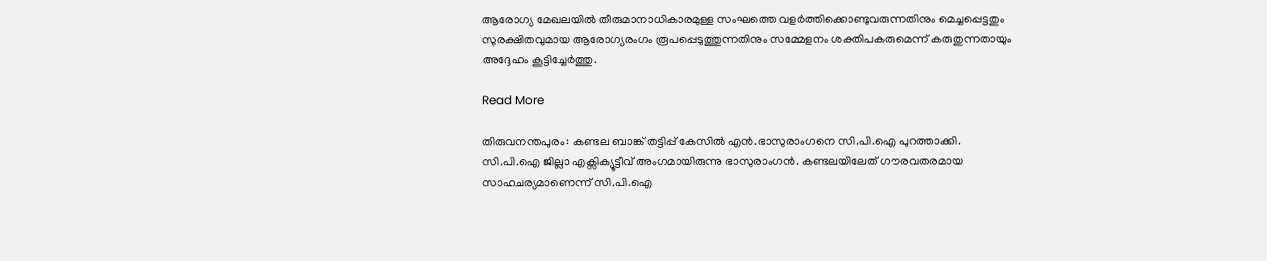ആരോഗ്യ മേഖലയിൽ തീരുമാനാധികാരമുള്ള സംഘത്തെ വളർത്തിക്കൊണ്ടുവരുന്നതിനും മെച്ചപ്പെട്ടതും സുരക്ഷിതവുമായ ആരോഗ്യരംഗം രൂപപ്പെടുത്തുന്നതിനും സമ്മേളനം ശക്തിപകരുമെന്ന് കരുതുന്നതായും അദ്ദേഹം കൂട്ടിച്ചേർത്തു.

Read More

തിരുവനന്തപുരം: കണ്ടല ബാങ്ക് തട്ടിപ്പ് കേസിൽ എൻ.ഭാസുരാംഗനെ സി.പി.ഐ പുറത്താക്കി. സി.പി.ഐ ജില്ലാ എക്സിക്യൂട്ടീവ് അംഗമായിരുന്നു ഭാസുരാംഗൻ. കണ്ടലയിലേത് ഗൗരവതരമായ സാഹചര്യമാണെന്ന് സി.പി.ഐ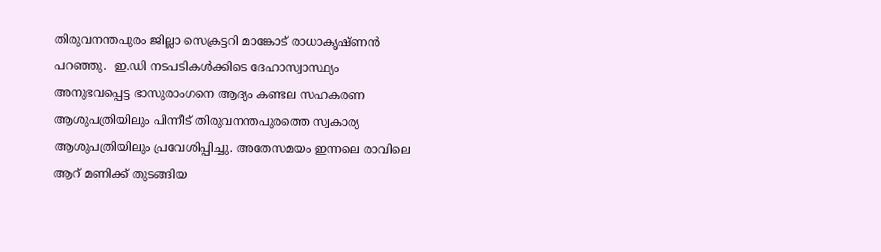തിരുവനന്തപുരം ജില്ലാ സെക്രട്ടറി മാങ്കോട് രാധാകൃഷ്ണൻ പറഞ്ഞു.  ഇ.ഡി നടപടികൾക്കിടെ ദേഹാസ്വാസ്ഥ്യം അനുഭവപ്പെട്ട ഭാസുരാംഗനെ ആദ്യം കണ്ടല സഹകരണ ആശുപത്രിയിലും പിന്നീട് തിരുവനന്തപുരത്തെ സ്വകാര്യ ആശുപത്രിയിലും പ്രവേശിപ്പിച്ചു. അതേസമയം ഇന്നലെ രാവിലെ ആറ് മണിക്ക് തുടങ്ങിയ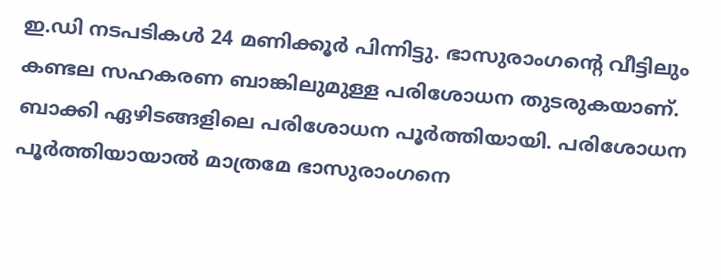ഇ.ഡി നടപടികൾ 24 മണിക്കൂർ പിന്നിട്ടു. ഭാസുരാംഗന്‍റെ വീട്ടിലും കണ്ടല സഹകരണ ബാങ്കിലുമുള്ള പരിശോധന തുടരുകയാണ്. ബാക്കി ഏഴിടങ്ങളിലെ പരിശോധന പൂർത്തിയായി. പരിശോധന പൂർത്തിയായാൽ മാത്രമേ ഭാസുരാംഗനെ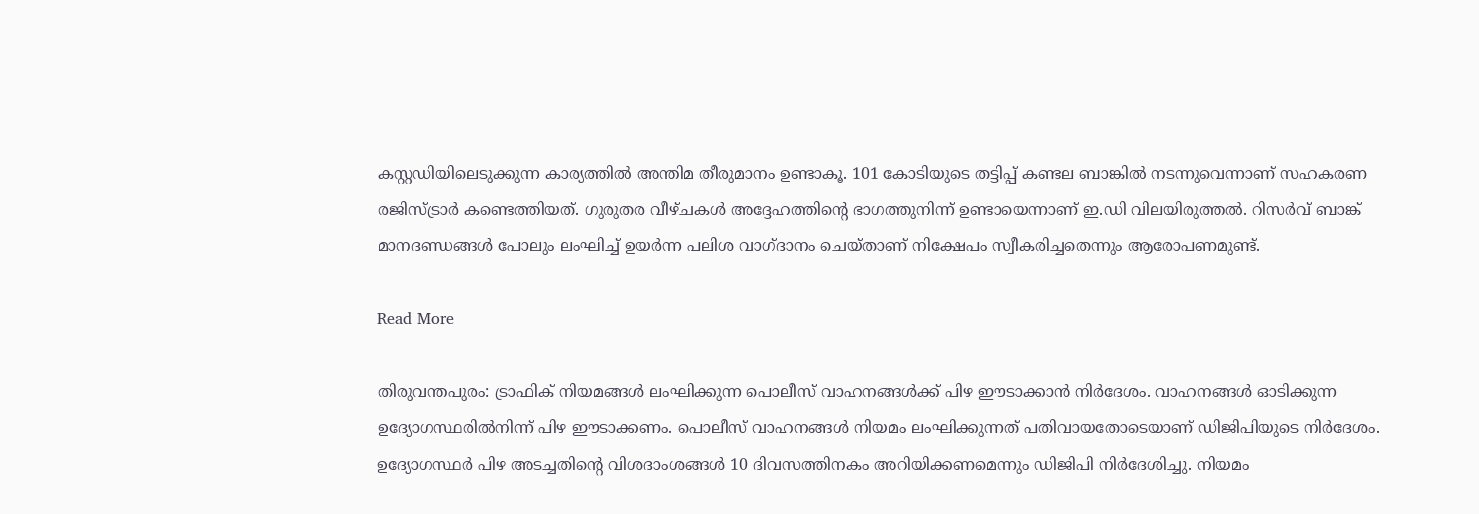കസ്റ്റഡിയിലെടുക്കുന്ന കാര്യത്തിൽ അന്തിമ തീരുമാനം ഉണ്ടാകൂ. 101 കോടിയുടെ തട്ടിപ്പ് കണ്ടല ബാങ്കിൽ നടന്നുവെന്നാണ് സഹകരണ രജിസ്ട്രാർ കണ്ടെത്തിയത്. ഗുരുതര വീഴ്ചകൾ അദ്ദേഹത്തിന്റെ ഭാഗത്തുനിന്ന് ഉണ്ടായെന്നാണ് ഇ.ഡി വിലയിരുത്തൽ. റിസർവ് ബാങ്ക് മാനദണ്ഡങ്ങൾ പോലും ലംഘിച്ച് ഉയർന്ന പലിശ വാഗ്ദാനം ചെയ്താണ് നിക്ഷേപം സ്വീകരിച്ചതെന്നും ആരോപണമുണ്ട്.

Read More

തിരുവന്തപുരം: ട്രാഫിക് നിയമങ്ങൾ ലംഘിക്കുന്ന പൊലീസ് വാഹനങ്ങൾക്ക് പിഴ ഈടാക്കാൻ നിർദേശം. വാഹനങ്ങൾ ഓടിക്കുന്ന ഉദ്യോഗസ്ഥരിൽനിന്ന് പിഴ ഈടാക്കണം. പൊലീസ് വാഹനങ്ങൾ നിയമം ലംഘിക്കുന്നത് പതിവായതോടെയാണ് ഡിജിപിയുടെ നിർദേശം. ഉദ്യോഗസ്ഥർ പിഴ അടച്ചതിന്റെ വിശദാംശങ്ങൾ 10 ദിവസത്തിനകം അറിയിക്കണമെന്നും ഡിജിപി നിർദേശിച്ചു. നിയമം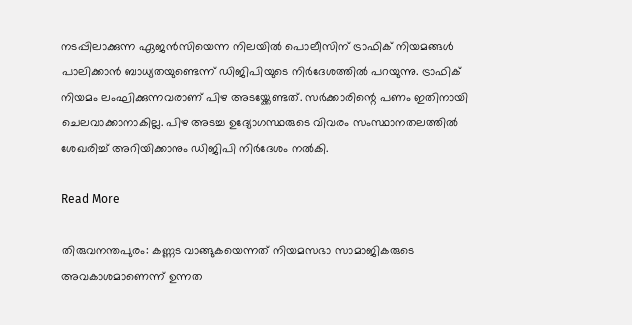നടപ്പിലാക്കുന്ന ഏജൻസിയെന്ന നിലയിൽ പൊലീസിന് ട്രാഫിക് നിയമങ്ങൾ പാലിക്കാൻ ബാധ്യതയുണ്ടെന്ന് ഡിജിപിയുടെ നിർദേശത്തിൽ പറയുന്നു. ട്രാഫിക് നിയമം ലംഘിക്കുന്നവരാണ് പിഴ അടയ്ക്കേണ്ടത്. സർക്കാരിന്റെ പണം ഇതിനായി ചെലവാക്കാനാകില്ല. പിഴ അടച്ച ഉദ്യോഗസ്ഥരുടെ വിവരം സംസ്ഥാനതലത്തിൽ ശേഖരിച്ച് അറിയിക്കാനും ഡിജിപി നിർദേശം നൽകി.

Read More

തിരുവനന്തപുരം: കണ്ണട വാങ്ങുകയെന്നത് നിയമസഭാ സാമാജികരുടെ അവകാശമാണെന്ന് ഉന്നത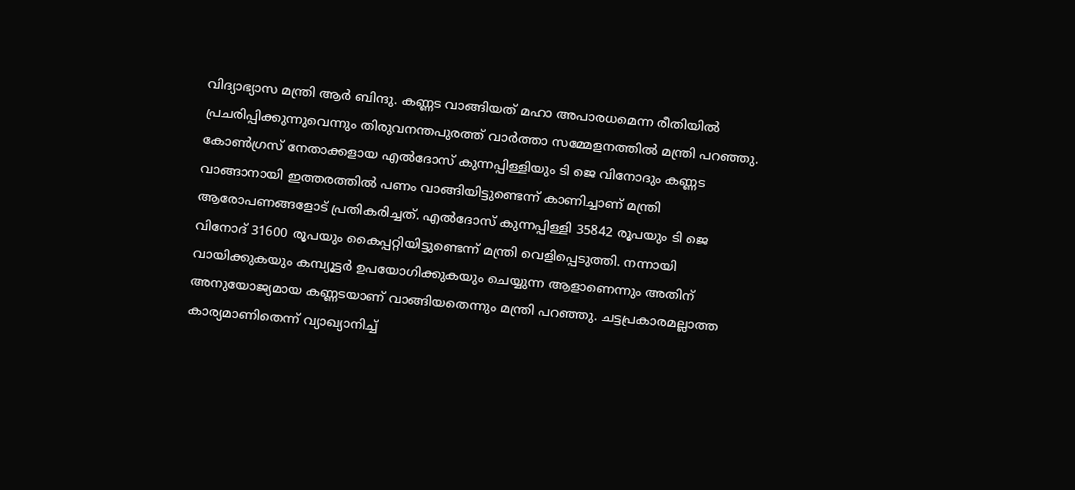വിദ്യാഭ്യാസ മന്ത്രി ആര്‍ ബിന്ദു. കണ്ണട വാങ്ങിയത് മഹാ അപാരധമെന്ന രീതിയില്‍ പ്രചരിപ്പിക്കുന്നുവെന്നും തിരുവനന്തപുരത്ത് വാര്‍ത്താ സമ്മേളനത്തില്‍ മന്ത്രി പറഞ്ഞു. കോണ്‍ഗ്രസ് നേതാക്കളായ എല്‍ദോസ് കുന്നപ്പിള്ളിയും ടി ജെ വിനോദും കണ്ണട വാങ്ങാനായി ഇത്തരത്തില്‍ പണം വാങ്ങിയിട്ടുണ്ടെന്ന് കാണിച്ചാണ് മന്ത്രി ആരോപണങ്ങളോട് പ്രതികരിച്ചത്. എല്‍ദോസ് കുന്നപ്പിള്ളി 35842 രൂപയും ടി ജെ വിനോദ് 31600 രൂപയും കൈപ്പറ്റിയിട്ടുണ്ടെന്ന് മന്ത്രി വെളിപ്പെടുത്തി. നന്നായി വായിക്കുകയും കമ്പ്യൂട്ടര്‍ ഉപയോഗിക്കുകയും ചെയ്യുന്ന ആളാണെന്നും അതിന് അനുയോജ്യമായ കണ്ണടയാണ് വാങ്ങിയതെന്നും മന്ത്രി പറഞ്ഞു. ചട്ടപ്രകാരമല്ലാത്ത കാര്യമാണിതെന്ന് വ്യാഖ്യാനിച്ച്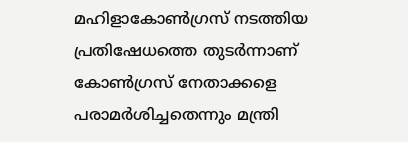മഹിളാകോണ്‍ഗ്രസ് നടത്തിയ പ്രതിഷേധത്തെ തുടര്‍ന്നാണ് കോണ്‍ഗ്രസ് നേതാക്കളെ പരാമര്‍ശിച്ചതെന്നും മന്ത്രി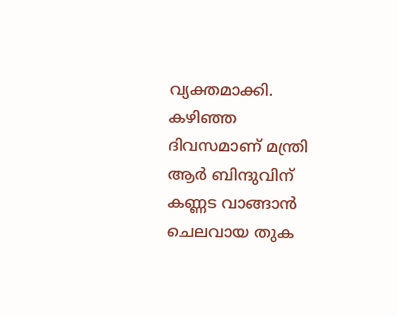വ്യക്തമാക്കി. കഴിഞ്ഞ ദിവസമാണ് മന്ത്രി ആര്‍ ബിന്ദുവിന് കണ്ണട വാങ്ങാന്‍ ചെലവായ തുക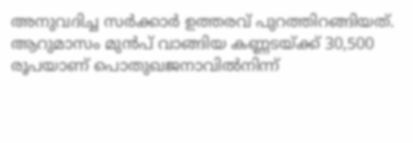അനുവദിച്ച സര്‍ക്കാര്‍ ഉത്തരവ് പുറത്തിറങ്ങിയത്. ആറുമാസം മുന്‍പ് വാങ്ങിയ കണ്ണടയ്ക്ക് 30,500 രൂപയാണ് പൊതുഖജനാവില്‍നിന്ന്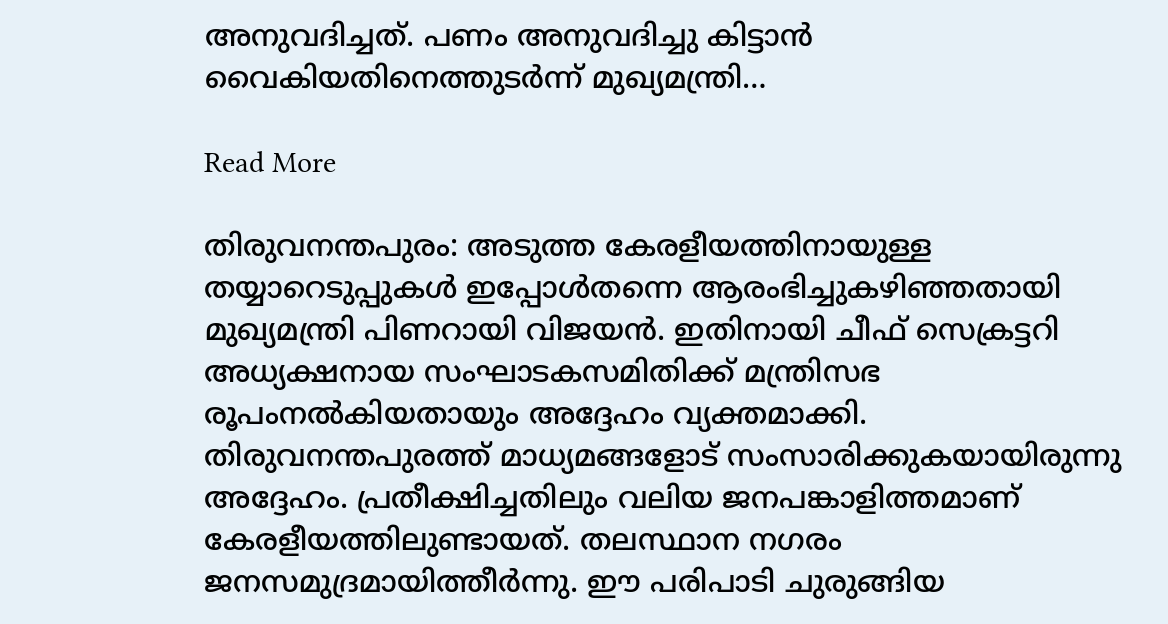അനുവദിച്ചത്. പണം അനുവദിച്ചു കിട്ടാന്‍ വൈകിയതിനെത്തുടര്‍ന്ന് മുഖ്യമന്ത്രി…

Read More

തിരുവനന്തപുരം: അടുത്ത കേരളീയത്തിനായുള്ള തയ്യാറെടുപ്പുകള്‍ ഇപ്പോൾതന്നെ ആരംഭിച്ചുകഴിഞ്ഞതായി മുഖ്യമന്ത്രി പിണറായി വിജയൻ. ഇതിനായി ചീഫ് സെക്രട്ടറി അധ്യക്ഷനായ സംഘാടകസമിതിക്ക് മന്ത്രിസഭ രൂപംനല്‍കിയതായും അദ്ദേഹം വ്യക്തമാക്കി. തിരുവനന്തപുരത്ത് മാധ്യമങ്ങളോട് സംസാരിക്കുകയായിരുന്നു അദ്ദേഹം. പ്രതീക്ഷിച്ചതിലും വലിയ ജനപങ്കാളിത്തമാണ് കേരളീയത്തിലുണ്ടായത്. തലസ്ഥാന നഗരം ജനസമുദ്രമായിത്തീര്‍ന്നു. ഈ പരിപാടി ചുരുങ്ങിയ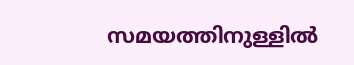സമയത്തിനുള്ളില്‍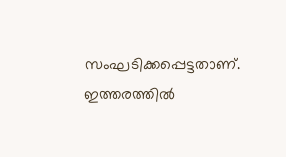സംഘടിക്കപ്പെട്ടതാണ്. ഇത്തരത്തില്‍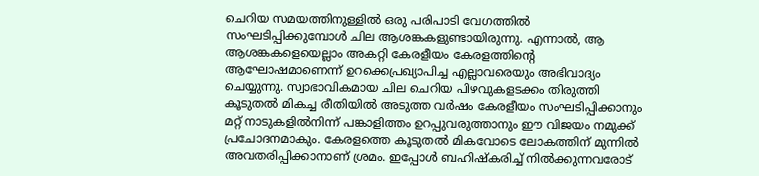ചെറിയ സമയത്തിനുള്ളിൽ ഒരു പരിപാടി വേഗത്തില്‍ സംഘടിപ്പിക്കുമ്പോള്‍ ചില ആശങ്കകളുണ്ടായിരുന്നു. എന്നാല്‍, ആ ആശങ്കകളെയെല്ലാം അകറ്റി കേരളീയം കേരളത്തിന്റെ ആഘോഷമാണെന്ന് ഉറക്കെപ്രഖ്യാപിച്ച എല്ലാവരെയും അഭിവാദ്യം ചെയ്യുന്നു. സ്വാഭാവികമായ ചില ചെറിയ പിഴവുകളടക്കം തിരുത്തി കൂടുതല്‍ മികച്ച രീതിയില്‍ അടുത്ത വര്‍ഷം കേരളീയം സംഘടിപ്പിക്കാനും മറ്റ് നാടുകളില്‍നിന്ന് പങ്കാളിത്തം ഉറപ്പുവരുത്താനും ഈ വിജയം നമുക്ക് പ്രചോദനമാകും. കേരളത്തെ കൂടുതല്‍ മികവോടെ ലോകത്തിന് മുന്നില്‍ അവതരിപ്പിക്കാനാണ് ശ്രമം. ഇപ്പോള്‍ ബഹിഷ്‌കരിച്ച് നില്‍ക്കുന്നവരോട്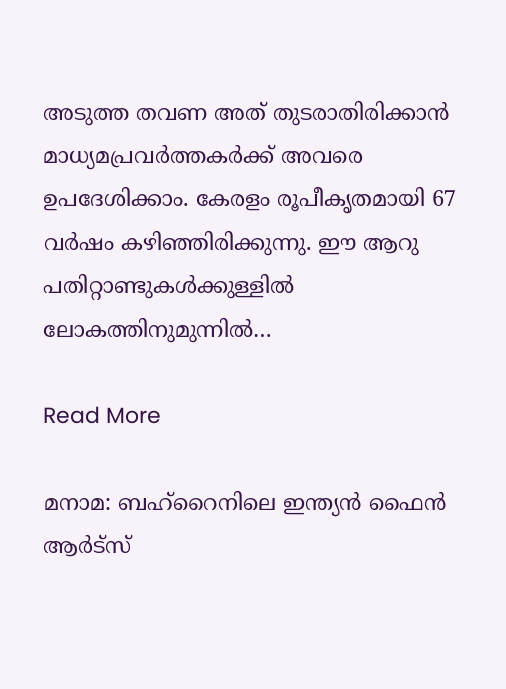അടുത്ത തവണ അത് തുടരാതിരിക്കാന്‍ മാധ്യമപ്രവര്‍ത്തകര്‍ക്ക് അവരെ ഉപദേശിക്കാം. കേരളം രൂപീകൃതമായി 67 വര്‍ഷം കഴിഞ്ഞിരിക്കുന്നു. ഈ ആറു പതിറ്റാണ്ടുകള്‍ക്കുള്ളില്‍ ലോകത്തിനുമുന്നിൽ…

Read More

മനാമ: ബഹ്റൈനിലെ ഇന്ത്യൻ ഫൈൻ ആർട്സ്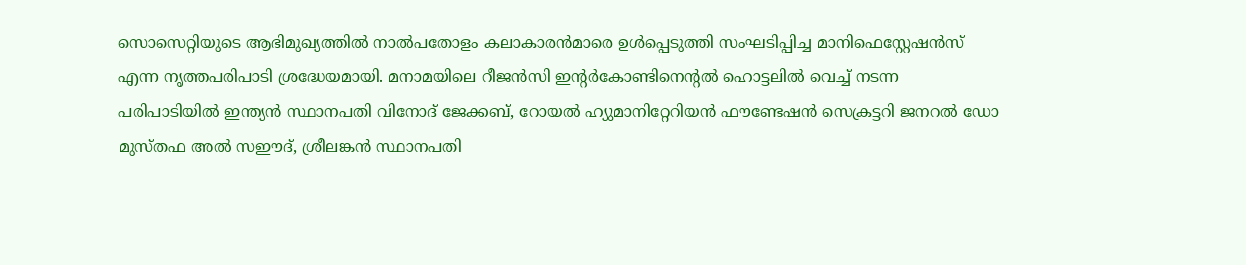സൊസെറ്റിയുടെ ആഭിമുഖ്യത്തിൽ നാൽപതോളം കലാകാരൻമാരെ ഉൾപ്പെടുത്തി സംഘടിപ്പിച്ച മാനിഫെസ്റ്റേഷൻസ് എന്ന നൃത്തപരിപാടി ശ്രദ്ധേയമായി. മനാമയിലെ റീജൻസി ഇന്റർകോണ്ടിനെന്റൽ ഹൊട്ടലിൽ വെച്ച് നടന്ന പരിപാടിയിൽ ഇന്ത്യൻ സ്ഥാനപതി വിനോദ് ജേക്കബ്, റോയൽ ഹ്യുമാനിറ്റേറിയൻ ഫൗണ്ടേഷൻ സെക്രട്ടറി ജനറൽ ഡോ മുസ്തഫ അൽ സഈദ്, ശ്രീലങ്കൻ സ്ഥാനപതി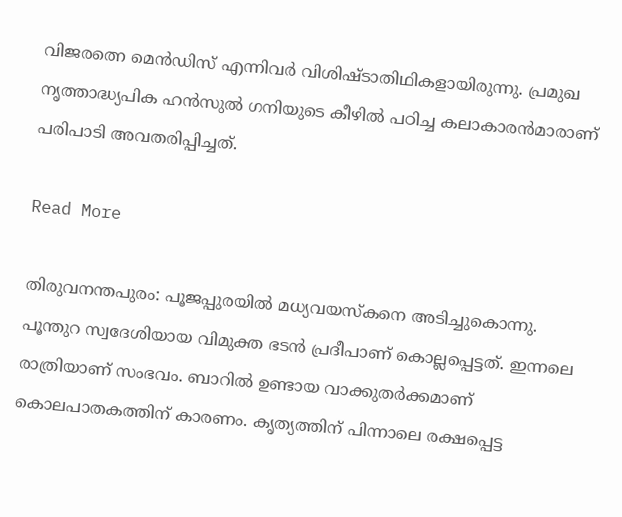വിജരത്നെ മെൻഡിസ് എന്നിവർ വിശിഷ്ടാതിഥികളായിരുന്നു. പ്രമുഖ നൃത്താദ്ധ്യപിക ഹൻസുൽ ഗനിയുടെ കീഴിൽ പഠിച്ച കലാകാരൻമാരാണ് പരിപാടി അവതരിപ്പിച്ചത്.

Read More

തിരുവനന്തപുരം: പൂജപ്പുരയില്‍ മധ്യവയസ്‌കനെ അടിച്ചുകൊന്നു. പൂന്തുറ സ്വദേശിയായ വിമുക്ത ഭടന്‍ പ്രദീപാണ് കൊല്ലപ്പെട്ടത്. ഇന്നലെ രാത്രിയാണ് സംഭവം. ബാറില്‍ ഉണ്ടായ വാക്കുതര്‍ക്കമാണ് കൊലപാതകത്തിന് കാരണം. കൃത്യത്തിന് പിന്നാലെ രക്ഷപ്പെട്ട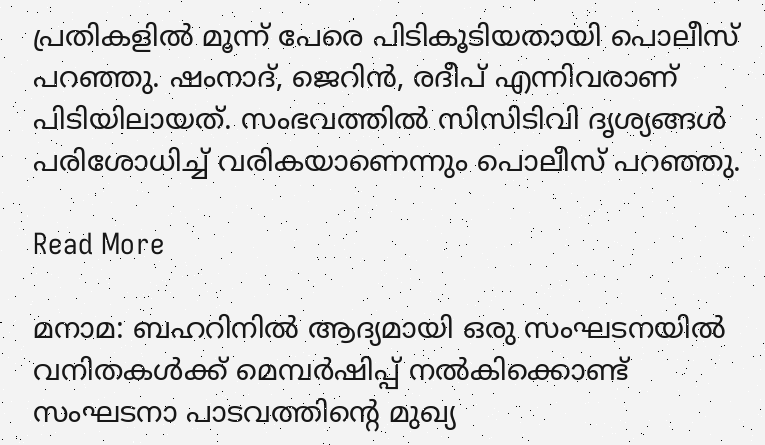പ്രതികളില്‍ മൂന്ന് പേരെ പിടികൂടിയതായി പൊലീസ് പറഞ്ഞു. ഷംനാദ്, ജെറിന്‍, രദീപ് എന്നിവരാണ് പിടിയിലായത്. സംഭവത്തില്‍ സിസിടിവി ദൃശ്യങ്ങള്‍ പരിശോധിച്ച് വരികയാണെന്നും പൊലീസ് പറഞ്ഞു.

Read More

മനാമ: ബഹറിനിൽ ആദ്യമായി ഒരു സംഘടനയിൽ വനിതകൾക്ക് മെമ്പർഷിപ്പ് നൽകിക്കൊണ്ട് സംഘടനാ പാടവത്തിന്റെ മുഖ്യ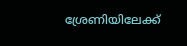ശ്രേണിയിലേക്ക്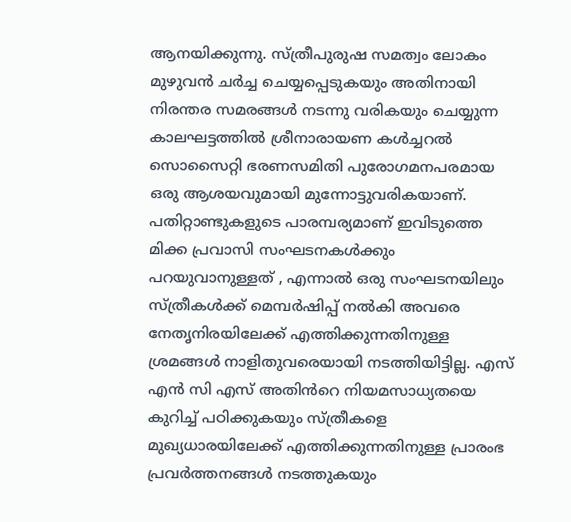ആനയിക്കുന്നു. സ്ത്രീപുരുഷ സമത്വം ലോകം മുഴുവൻ ചർച്ച ചെയ്യപ്പെടുകയും അതിനായി നിരന്തര സമരങ്ങൾ നടന്നു വരികയും ചെയ്യുന്ന കാലഘട്ടത്തിൽ ശ്രീനാരായണ കൾച്ചറൽ സൊസൈറ്റി ഭരണസമിതി പുരോഗമനപരമായ ഒരു ആശയവുമായി മുന്നോട്ടുവരികയാണ്. പതിറ്റാണ്ടുകളുടെ പാരമ്പര്യമാണ് ഇവിടുത്തെ മിക്ക പ്രവാസി സംഘടനകൾക്കും പറയുവാനുള്ളത് , എന്നാൽ ഒരു സംഘടനയിലും സ്ത്രീകൾക്ക് മെമ്പർഷിപ്പ് നൽകി അവരെ നേതൃനിരയിലേക്ക് എത്തിക്കുന്നതിനുള്ള ശ്രമങ്ങൾ നാളിതുവരെയായി നടത്തിയിട്ടില്ല. എസ് എൻ സി എസ് അതിൻറെ നിയമസാധ്യതയെ കുറിച്ച് പഠിക്കുകയും സ്ത്രീകളെ മുഖ്യധാരയിലേക്ക് എത്തിക്കുന്നതിനുള്ള പ്രാരംഭ പ്രവർത്തനങ്ങൾ നടത്തുകയും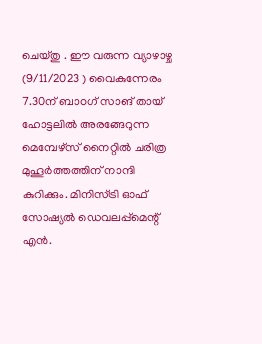ചെയ്തു . ഈ വരുന്ന വ്യാഴാഴ്ച (9/11/2023 ) വൈകുന്നേരം 7.30ന് ബാoഗ് സാങ് തായ് ഹോട്ടലിൽ അരങ്ങേറുന്ന മെമ്പേഴ്സ് നൈറ്റിൽ ചരിത്ര മുഹൂർത്തത്തിന് നാന്ദി കുറിക്കും. മിനിസ്ട്രി ഓഫ് സോഷ്യൽ ഡെവലപ്പ്മെന്റ് എൻ.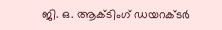ജി. ഒ. ആക്ടിംഗ് ഡയറക്ടർ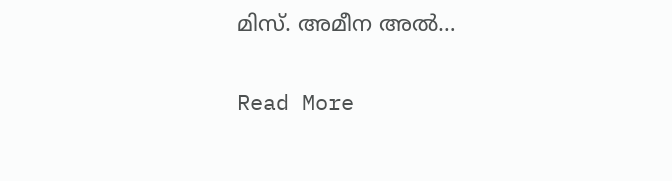മിസ്. അമീന അൽ…

Read More